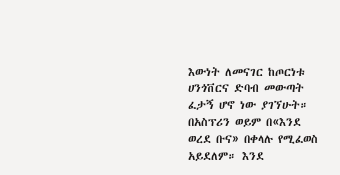እውነት ለመናገር ከጦርነቱ ሀንጎቨርና ድባብ መውጣት ፈታኝ ሆኖ ነው ያገኘሁት። በአስፕሪን ወይም በ«እንደ ወረደ ቡና» በቀላሉ የሚፈወስ አይደለም። እንደ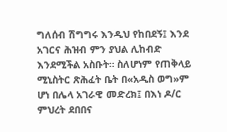ግለሰብ ሽግግሩ እንዲህ የከበደኝ፤ እንደ አገርና ሕዝብ ምን ያህል ሊከብድ እንደሚችል አስቡት። ስለሆነም የጠቅላይ ሚኒስትር ጽሕፈት ቤት በ«አዲስ ወግ»ም ሆነ በሌላ አገራዊ መድረክ፤ በእነ ዶ/ር ምህረት ደበበና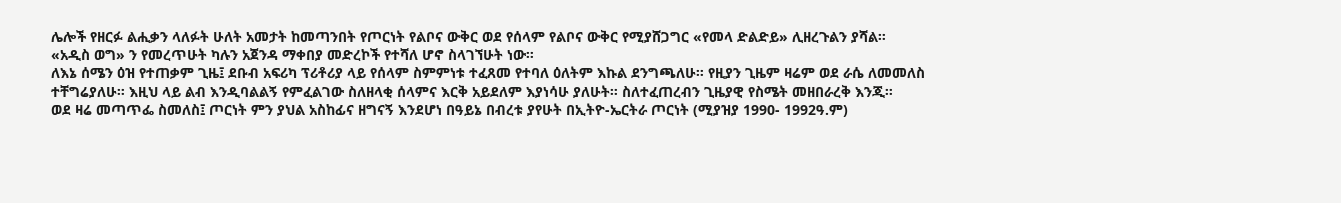ሌሎች የዘርፉ ልሒቃን ላለፉት ሁለት አመታት ከመጣንበት የጦርነት የልቦና ውቅር ወደ የሰላም የልቦና ውቅር የሚያሸጋግር «የመላ ድልድይ» ሊዘረጉልን ያሻል። «አዲስ ወግ» ን የመረጥሁት ካሉን አጀንዳ ማቀበያ መድረኮች የተሻለ ሆኖ ስላገኘሁት ነው።
ለእኔ ሰሜን ዕዝ የተጠቃም ጊዜ፤ ደቡብ አፍሪካ ፕሪቶሪያ ላይ የሰላም ስምምነቱ ተፈጸመ የተባለ ዕለትም እኩል ደንግጫለሁ። የዚያን ጊዜም ዛሬም ወደ ራሴ ለመመለስ ተቸግሬያለሁ። እዚህ ላይ ልብ እንዲባልልኝ የምፈልገው ስለዘላቂ ሰላምና እርቅ አይደለም እያነሳሁ ያለሁት። ስለተፈጠረብን ጊዜያዊ የስሜት መዘበራረቅ እንጂ።
ወደ ዛሬ መጣጥፌ ስመለስ፤ ጦርነት ምን ያህል አስከፊና ዘግናኝ እንደሆነ በዓይኔ በብረቱ ያየሁት በኢትዮ-ኤርትራ ጦርነት (ሚያዝያ 1990- 1992ዓ.ም)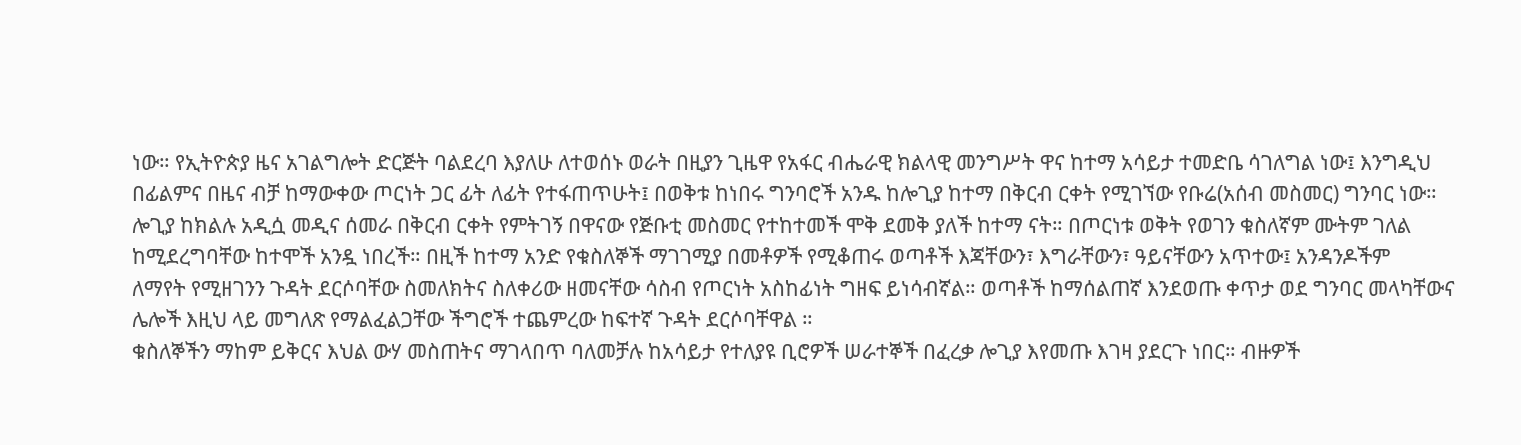ነው። የኢትዮጵያ ዜና አገልግሎት ድርጅት ባልደረባ እያለሁ ለተወሰኑ ወራት በዚያን ጊዜዋ የአፋር ብሔራዊ ክልላዊ መንግሥት ዋና ከተማ አሳይታ ተመድቤ ሳገለግል ነው፤ እንግዲህ በፊልምና በዜና ብቻ ከማውቀው ጦርነት ጋር ፊት ለፊት የተፋጠጥሁት፤ በወቅቱ ከነበሩ ግንባሮች አንዱ ከሎጊያ ከተማ በቅርብ ርቀት የሚገኘው የቡሬ(አሰብ መስመር) ግንባር ነው።
ሎጊያ ከክልሉ አዲሷ መዲና ሰመራ በቅርብ ርቀት የምትገኝ በዋናው የጅቡቲ መስመር የተከተመች ሞቅ ደመቅ ያለች ከተማ ናት። በጦርነቱ ወቅት የወገን ቁስለኛም ሙትም ገለል ከሚደረግባቸው ከተሞች አንዷ ነበረች። በዚች ከተማ አንድ የቁስለኞች ማገገሚያ በመቶዎች የሚቆጠሩ ወጣቶች እጃቸውን፣ እግራቸውን፣ ዓይናቸውን አጥተው፤ አንዳንዶችም
ለማየት የሚዘገንን ጉዳት ደርሶባቸው ስመለክትና ስለቀሪው ዘመናቸው ሳስብ የጦርነት አስከፊነት ግዘፍ ይነሳብኛል። ወጣቶች ከማሰልጠኛ እንደወጡ ቀጥታ ወደ ግንባር መላካቸውና ሌሎች እዚህ ላይ መግለጽ የማልፈልጋቸው ችግሮች ተጨምረው ከፍተኛ ጉዳት ደርሶባቸዋል ።
ቁስለኞችን ማከም ይቅርና እህል ውሃ መስጠትና ማገላበጥ ባለመቻሉ ከአሳይታ የተለያዩ ቢሮዎች ሠራተኞች በፈረቃ ሎጊያ እየመጡ እገዛ ያደርጉ ነበር። ብዙዎች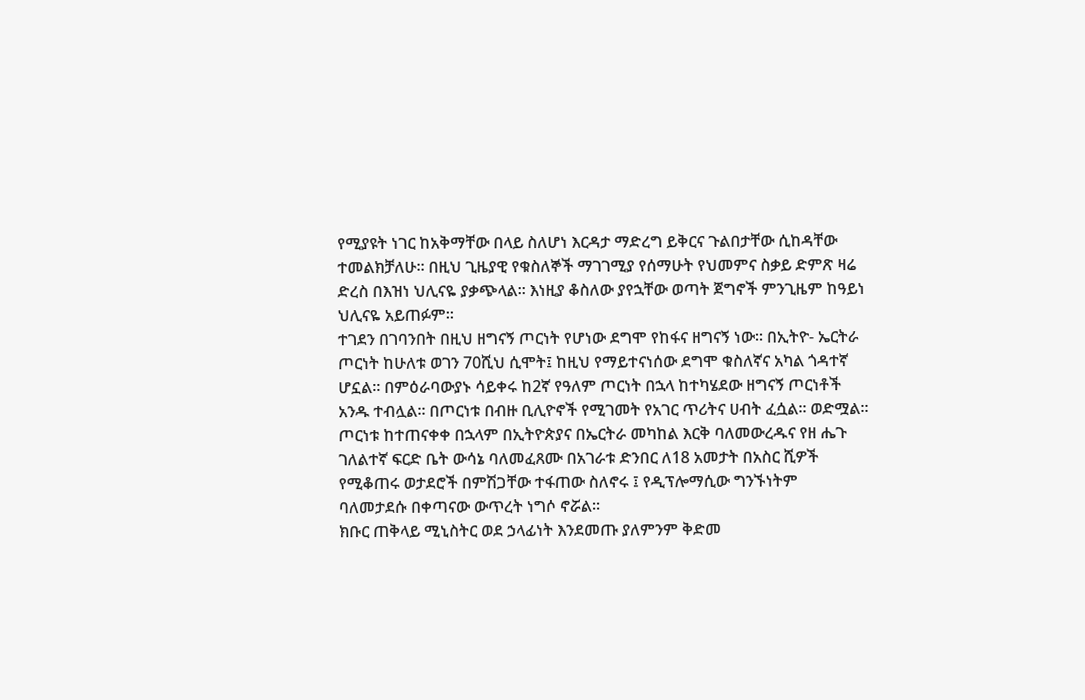የሚያዩት ነገር ከአቅማቸው በላይ ስለሆነ እርዳታ ማድረግ ይቅርና ጉልበታቸው ሲከዳቸው ተመልክቻለሁ። በዚህ ጊዜያዊ የቁስለኞች ማገገሚያ የሰማሁት የህመምና ስቃይ ድምጽ ዛሬ ድረስ በእዝነ ህሊናዬ ያቃጭላል። እነዚያ ቆስለው ያየኋቸው ወጣት ጀግኖች ምንጊዜም ከዓይነ ህሊናዬ አይጠፉም።
ተገደን በገባንበት በዚህ ዘግናኝ ጦርነት የሆነው ደግሞ የከፋና ዘግናኝ ነው። በኢትዮ- ኤርትራ ጦርነት ከሁለቱ ወገን 70ሺህ ሲሞት፤ ከዚህ የማይተናነሰው ደግሞ ቁስለኛና አካል ጎዳተኛ ሆኗል። በምዕራባውያኑ ሳይቀሩ ከ2ኛ የዓለም ጦርነት በኋላ ከተካሄደው ዘግናኝ ጦርነቶች አንዱ ተብሏል። በጦርነቱ በብዙ ቢሊዮኖች የሚገመት የአገር ጥሪትና ሀብት ፈሷል። ወድሟል። ጦርነቱ ከተጠናቀቀ በኋላም በኢትዮጵያና በኤርትራ መካከል እርቅ ባለመውረዱና የዘ ሔጉ ገለልተኛ ፍርድ ቤት ውሳኔ ባለመፈጸሙ በአገራቱ ድንበር ለ18 አመታት በአስር ሺዎች የሚቆጠሩ ወታደሮች በምሽጋቸው ተፋጠው ስለኖሩ ፤ የዲፕሎማሲው ግንኙነትም ባለመታደሱ በቀጣናው ውጥረት ነግሶ ኖሯል።
ክቡር ጠቅላይ ሚኒስትር ወደ ኃላፊነት እንደመጡ ያለምንም ቅድመ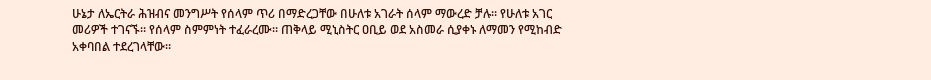ሁኔታ ለኤርትራ ሕዝብና መንግሥት የሰላም ጥሪ በማድረጋቸው በሁለቱ አገራት ሰላም ማውረድ ቻሉ። የሁለቱ አገር መሪዎች ተገናኙ። የሰላም ስምምነት ተፈራረሙ። ጠቅላይ ሚኒስትር ዐቢይ ወደ አስመራ ሲያቀኑ ለማመን የሚከብድ አቀባበል ተደረገላቸው።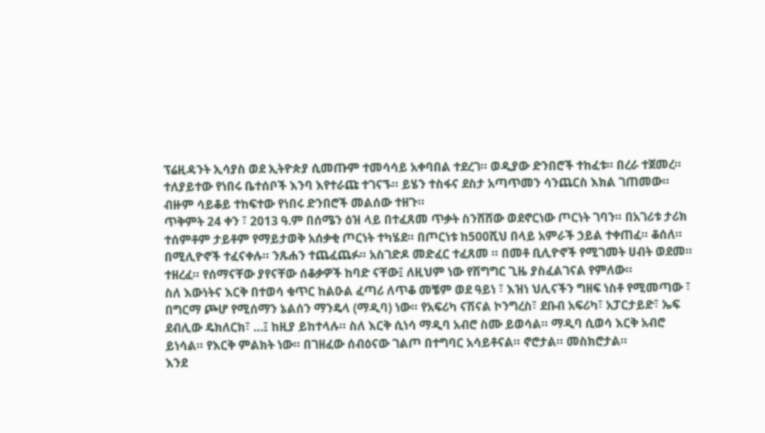ፕሬዚዳንት ኢሳያስ ወደ ኢትዮጵያ ሲመጡም ተመሳሳይ አቀባበል ተደረገ። ወዲያው ድንበሮች ተከፈቱ። በረራ ተጀመረ። ተለያይተው የነበሩ ቤተሰቦች እንባ እየተራጩ ተገናኙ። ይሄን ተስፋና ደስታ አጣጥመን ሳንጨርስ እክል ገጠመው። ብዙም ሳይቆይ ተከፍተው የነበሩ ድንበሮች መልሰው ተዘጉ።
ጥቅምት 24 ቀን ፣ 2013 ዓ.ም በሰሜን ዕዝ ላይ በተፈጸመ ጥቃት ስንሸሸው ወደኖርነው ጦርነት ገባን። በአገሪቱ ታሪክ ተሰምቶም ታይቶም የማይታወቅ አሰቃቂ ጦርነት ተካሄደ። በጦርነቱ ከ500ሺህ በላይ አምራች ኃይል ተቀጠፈ። ቆሰለ። በሚሊዮኖች ተፈናቀሉ። ንጹሐን ተጨፈጨፉ። አስገድዶ መድፈር ተፈጸመ ። በመቶ ቢሊዮኖች የሚገመት ሀብት ወደመ። ተዘረፈ። የሰማናቸው ያየናቸው ሰቆቃዎች ከባድ ናቸው፤ ለዚህም ነው የሽግግር ጊዜ ያስፈልገናል የምለው።
ስለ እውነትና እርቅ በተወሳ ቁጥር ከልዑል ፈጣሪ ለጥቆ መቼም ወደ ዓይነ ፣ እዝነ ህሊናችን ግዘፍ ነስቶ የሚመጣው ፣ በግርማ ጮሆ የሚሰማን ኔልሰን ማንዴላ (ማዲባ) ነው። የአፍሪካ ናሽናል ኮንግረስ፣ ደቡብ አፍሪካ፣ አፓርታይድ፣ ኤፍ ደብሊው ዴክለርክ፣ …፤ ከዚያ ይከተላሉ። ስለ እርቅ ሲነሳ ማዲባ አብሮ ስሙ ይወሳል። ማዲባ ሲወሳ እርቅ አብሮ ይነሳል። የእርቅ ምልክት ነው። በገዘፈው ሰብዕናው ገልጦ በተግባር አሳይቶናል። ኖሮታል። መስክሮታል።
እንደ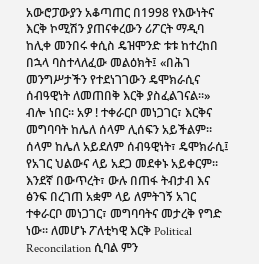አውሮፓውያን አቆጣጠር በ1998 የእውነትና እርቅ ኮሚሽን ያጠናቀረውን ሪፖርት ማዲባ ከሊቀ መንበሩ ቀሲስ ዴዝሞንድ ቱቱ ከተረከበ በኋላ ባስተላለፈው መልዕክት፤ «በሕገ መንግሥታችን የተደነገገውን ዴሞክራሲና ሰብዓዊነት ለመጠበቅ እርቅ ያስፈልገናል።» ብሎ ነበር። አዎ ! ተቀራርቦ መነጋገር፣ እርቅና መግባባት ከሌለ ሰላም ሊሰፍን አይችልም። ሰላም ከሌለ አይደለም ሰብዓዊነት፣ ዴሞክራሲ፤ የአገር ህልውና ላይ አደጋ መደቀኑ አይቀርም። እንደኛ በውጥረት፣ ውሉ በጠፋ ትብታብ እና ፅንፍ በረገጠ አቋም ላይ ለምትገኝ አገር ተቀራርቦ መነጋገር፣ መግባባትና መታረቅ የግድ ነው። ለመሆኑ ፖለቲካዊ እርቅ Political Reconcilation ሲባል ምን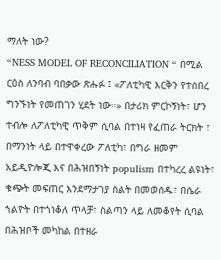ማለት ነው?
“NESS MODEL OF RECONCILIATION “ በሚል ርዕስ ለንባብ ባበቃው ጽሑፉ ፤ «ፖለቲካዊ እርቅን የተሰበረ ግንኙነት የመጠገን ሂደት ነው።» በታሪክ ምርኮኝነት፣ ሆን ተብሎ ለፖለቲካዊ ጥቅም ሲባል በተነዛ የፈጠራ ትርክት ፣ በማንነት ላይ በተዋቀረው ፖለቲካ፣ በግራ ዘመም አይዲዮሎጂ እና በሕዝበኝነት populism በተካረረ ልዩነት፣ ቁጭት መፍጠር እንደማታገያ ስልት በመወሰዱ፣ በሴራ ኀልዮት በተጎነቆለ ጥላቻ፣ ስልጣን ላይ ለመቆየት ሲባል በሕዝቦች መካከል በተዘራ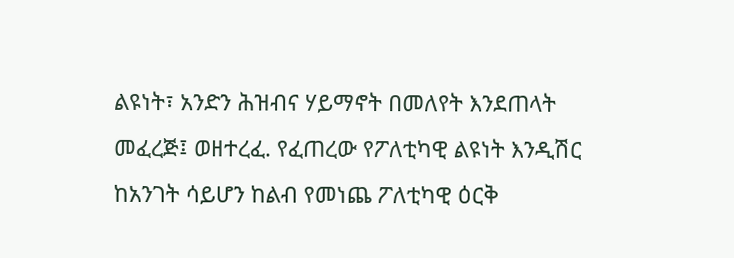ልዩነት፣ አንድን ሕዝብና ሃይማኖት በመለየት እንደጠላት መፈረጅ፤ ወዘተረፈ. የፈጠረው የፖለቲካዊ ልዩነት እንዲሽር ከአንገት ሳይሆን ከልብ የመነጨ ፖለቲካዊ ዕርቅ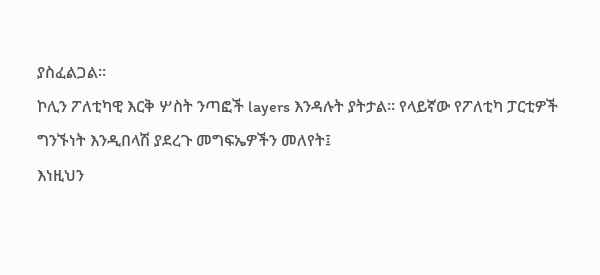ያስፈልጋል።
ኮሊን ፖለቲካዊ እርቅ ሦስት ንጣፎች layers እንዳሉት ያትታል። የላይኛው የፖለቲካ ፓርቲዎች ግንኙነት እንዲበላሽ ያደረጉ መግፍኤዎችን መለየት፤
እነዚህን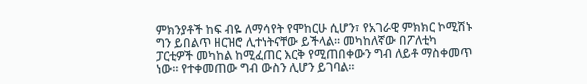ምክንያቶች ከፍ ብዬ ለማሳየት የሞከርሁ ሲሆን፣ የአገራዊ ምክክር ኮሚሽኑ ግን ይበልጥ ዘርዝሮ ሊተነትናቸው ይችላል። መካከለኛው በፖለቲካ ፓርቲዎች መካከል ከሚፈጠር እርቅ የሚጠበቀውን ግብ ለይቶ ማስቀመጥ ነው። የተቀመጠው ግብ ውስን ሊሆን ይገባል።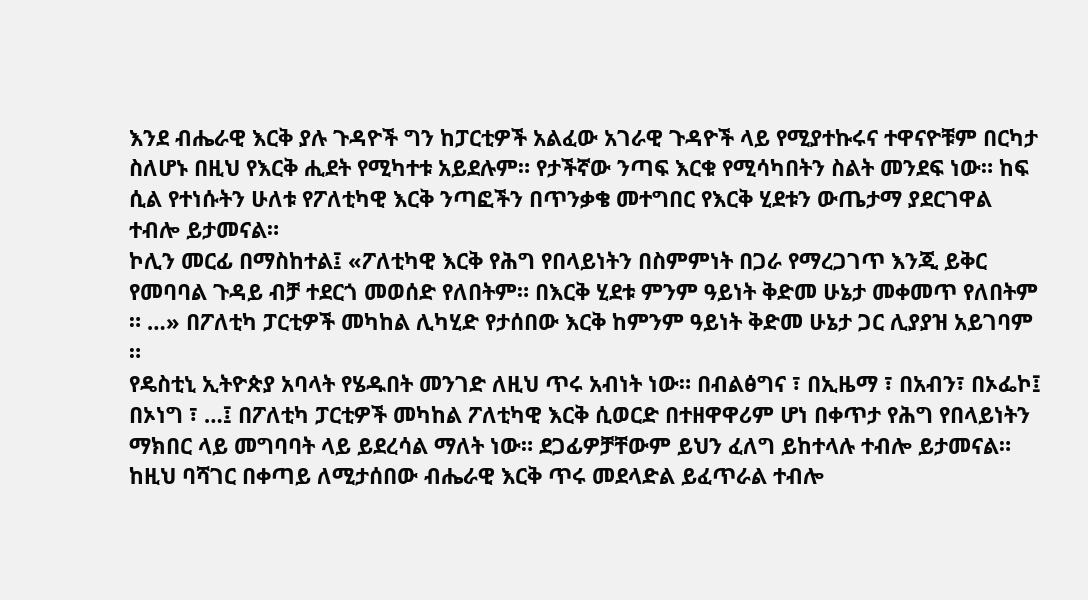እንደ ብሔራዊ እርቅ ያሉ ጉዳዮች ግን ከፓርቲዎች አልፈው አገራዊ ጉዳዮች ላይ የሚያተኩሩና ተዋናዮቹም በርካታ ስለሆኑ በዚህ የእርቅ ሒደት የሚካተቱ አይደሉም። የታችኛው ንጣፍ እርቁ የሚሳካበትን ስልት መንደፍ ነው። ከፍ ሲል የተነሱትን ሁለቱ የፖለቲካዊ እርቅ ንጣፎችን በጥንቃቄ መተግበር የእርቅ ሂደቱን ውጤታማ ያደርገዋል ተብሎ ይታመናል።
ኮሊን መርፊ በማስከተል፤ «ፖለቲካዊ እርቅ የሕግ የበላይነትን በስምምነት በጋራ የማረጋገጥ እንጂ ይቅር የመባባል ጉዳይ ብቻ ተደርጎ መወሰድ የለበትም። በእርቅ ሂደቱ ምንም ዓይነት ቅድመ ሁኔታ መቀመጥ የለበትም ። …» በፖለቲካ ፓርቲዎች መካከል ሊካሂድ የታሰበው እርቅ ከምንም ዓይነት ቅድመ ሁኔታ ጋር ሊያያዝ አይገባም ።
የዴስቲኒ ኢትዮጵያ አባላት የሄዱበት መንገድ ለዚህ ጥሩ አብነት ነው። በብልፅግና ፣ በኢዜማ ፣ በአብን፣ በኦፌኮ፤ በኦነግ ፣ …፤ በፖለቲካ ፓርቲዎች መካከል ፖለቲካዊ እርቅ ሲወርድ በተዘዋዋሪም ሆነ በቀጥታ የሕግ የበላይነትን ማክበር ላይ መግባባት ላይ ይደረሳል ማለት ነው። ደጋፊዎቻቸውም ይህን ፈለግ ይከተላሉ ተብሎ ይታመናል። ከዚህ ባሻገር በቀጣይ ለሚታሰበው ብሔራዊ እርቅ ጥሩ መደላድል ይፈጥራል ተብሎ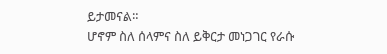ይታመናል።
ሆኖም ስለ ሰላምና ስለ ይቅርታ መነጋገር የራሱ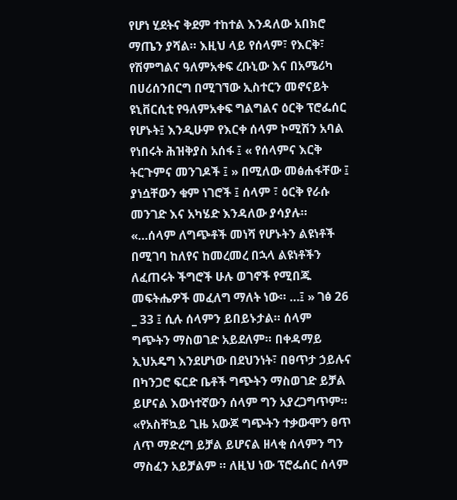የሆነ ሂደትና ቅደም ተከተል እንዳለው አበክሮ ማጤን ያሻል። እዚህ ላይ የሰላም፣ የእርቅ፣ የሽምግልና ዓለምአቀፍ ረቡኒው እና በአሜሪካ በሀሪሰንበርግ በሚገኘው ኢስተርን መኖናይት ዩኒቨርሲቲ የዓለምአቀፍ ግልግልና ዕርቅ ፕሮፌሰር የሆኑት፤ እንዲሁም የእርቀ ሰላም ኮሚሽን አባል የነበሩት ሕዝቅያስ አሰፋ ፤ « የሰላምና እርቅ ትርጉምና መንገዶች ፤ » በሚለው መፅሐፋቸው ፤ ያነሷቸውን ቁም ነገሮች ፤ ሰላም ፣ ዕርቅ የራሱ መንገድ እና አካሄድ እንዳለው ያሳያሉ።
«…ሰላም ለግጭቶች መነሻ የሆኑትን ልዩነቶች በሚገባ ከለየና ከመረመረ በኋላ ልዩነቶችን ለፈጠሩት ችግሮች ሁሉ ወገኖች የሚበጁ መፍትሔዎች መፈለግ ማለት ነው። …፤ » ገፅ 26 _ 33 ፤ ሲሉ ሰላምን ይበይኑታል። ሰላም ግጭትን ማስወገድ አይደለም። በቀዳማይ ኢህአዴግ እንደሆነው በደህንነት፣ በፀጥታ ኃይሉና በካንጋሮ ፍርድ ቤቶች ግጭትን ማስወገድ ይቻል ይሆናል እውነተኛውን ሰላም ግን አያረጋግጥም።
«የአስቸኳይ ጊዜ አውጆ ግጭትን ተቃውሞን ፀጥ ለጥ ማድረግ ይቻል ይሆናል ዘላቂ ሰላምን ግን ማስፈን አይቻልም ። ለዚህ ነው ፕሮፌሰር ሰላም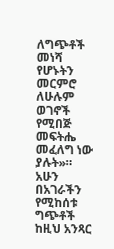ለግጭቶች መነሻ የሆኑትን መርምሮ ለሁሉም ወገኖች የሚበጅ መፍትሔ መፈለግ ነው ያሉት»።
አሁን በአገራችን የሚከሰቱ ግጭቶች ከዚህ አንጻር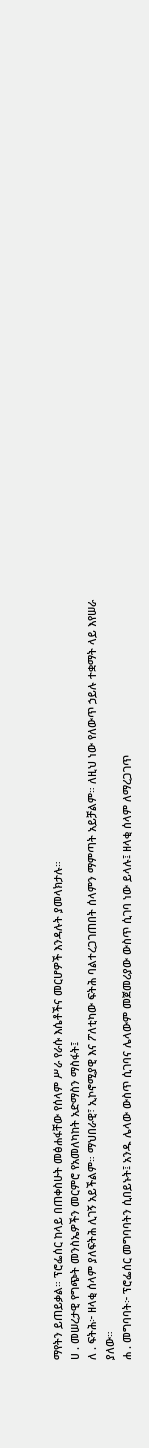ማየትን ይጠይቃል። ፕሮፌሰር ከላይ በጠቀስሁት መፅሐፋቸው የሰላም ሥራ የራሱ እሴቶችና መርሆዎች እንዳሉት ያመላክታሉ።
ሀ . መሠረታዊ የግጭት መንስኤዎችን መርምሮ የአመለካከት አድማስን ማስፋት፤
ለ . ፍትሕ፦ ዘላቂ ሰላም ያለፍትሕ ሊገኝ አይችልም። ማህበራዊ፣ ኢኮኖሚያዊ እና ፖለቲካው ፍትሕ ባልተረጋገጠበት ሰላምን ማምጣት አይቻልም። ለዚህ ነው የለውጥ ኃይሉ ተቋማት ላይ እየሠራ ያለው።
ሐ . መግባባት፦ ፕሮፌሰር መግባባትን ሲበይኑት፤ አንዱ ሌላው ውስጥ ሲገባና ሌላውም መጀመሪያው ውስጥ ሲገባ ነው ይላሉ፤ ዘላቂ ሰላም ለማረጋገጥ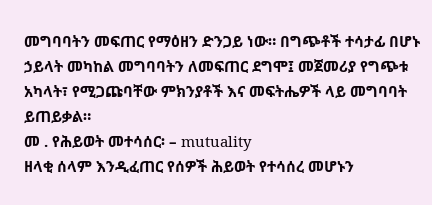መግባባትን መፍጠር የማዕዘን ድንጋይ ነው። በግጭቶች ተሳታፊ በሆኑ ኃይላት መካከል መግባባትን ለመፍጠር ደግሞ፤ መጀመሪያ የግጭቱ አካላት፣ የሚጋጩባቸው ምክንያቶች እና መፍትሔዎች ላይ መግባባት ይጠይቃል።
መ . የሕይወት መተሳሰር፡ – mutuality
ዘላቂ ሰላም እንዲፈጠር የሰዎች ሕይወት የተሳሰረ መሆኑን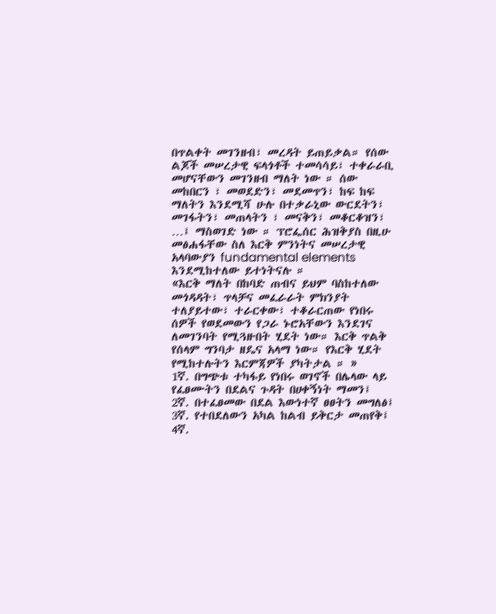በጥልቀት መገንዘብ፣ መረዳት ይጠይቃል። የሰው ልጆች መሠረታዊ ፍላጎቶች ተመሳሳይ፣ ተቀራራቢ መሆናቸውን መገንዘብ ማለት ነው ። ሰው መከበርን ፣ መወደድን፣ መደመጥን፣ ከፍ ከፍ ማለትን እንደሚሻ ሁሉ በተቃራኒው ውርደትን፣ መገፋትን፣ መጠላትን ፣ መናቅን፣ መቆርቆዝን፣ …፤ ማስወገድ ነው ። ፕሮፌሰር ሕዝቅያስ በዚሁ መፅሐፋቸው ስለ እርቅ ምንነትና መሠረታዊ አላባውያን fundamental elements እንደሚከተለው ይተነትናሉ ።
«እርቅ ማለት በከባድ ጠብና ይህም ባስከተለው መጎዳዳት፣ ጥላቻና መፈራራት ምክንያት ተለያይተው፣ ተራርቀው፣ ተቆራርጠው የነበሩ ሰዎች የወደመውን የጋራ ኑሮአቸውን እንደገና ለመገንባት የሚጓዙበት ሂደት ነው። እርቅ ጥልቅ የሰላም ግንባታ ዘዴና አላማ ነው። የእርቅ ሂደት የሚከተሉትን እርምጃዎች ያካትታል ። »
1ኛ. በግጭቱ ተካፋይ የነበሩ ወገኖች በሌላው ላይ የፈፀሙትን በደልና ጉዳት በሀቀኝነት ማመን፤
2ኛ. በተፈፀመው በደል እውነተኛ ፀፀትን መግለፅ፤
3ኛ. የተበደለውን አካል ከልብ ይቅርታ መጠየቅ፤
4ኛ.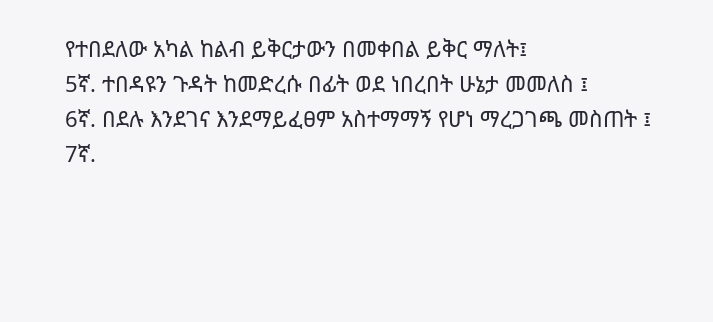የተበደለው አካል ከልብ ይቅርታውን በመቀበል ይቅር ማለት፤
5ኛ. ተበዳዩን ጉዳት ከመድረሱ በፊት ወደ ነበረበት ሁኔታ መመለስ ፤
6ኛ. በደሉ እንደገና እንደማይፈፀም አስተማማኝ የሆነ ማረጋገጫ መስጠት ፤
7ኛ.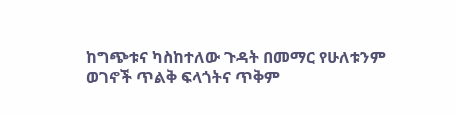ከግጭቱና ካስከተለው ጉዳት በመማር የሁለቱንም ወገኖች ጥልቅ ፍላጎትና ጥቅም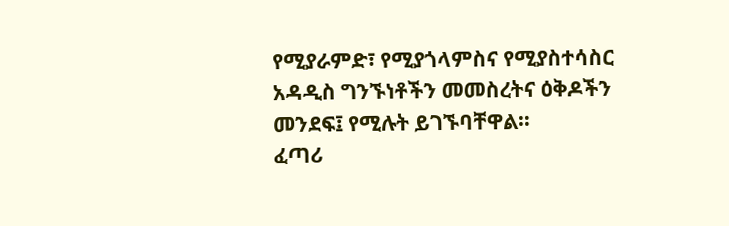የሚያራምድ፣ የሚያጎላምስና የሚያስተሳስር አዳዲስ ግንኙነቶችን መመስረትና ዕቅዶችን መንደፍ፤ የሚሉት ይገኙባቸዋል።
ፈጣሪ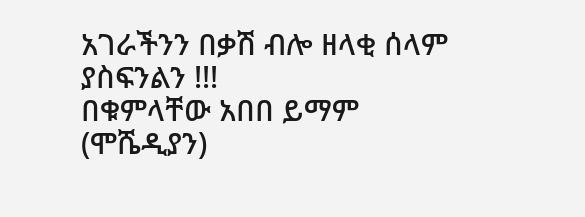አገራችንን በቃሽ ብሎ ዘላቂ ሰላም ያስፍንልን !!!
በቁምላቸው አበበ ይማም (ሞሼዲያን)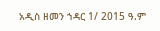አዲስ ዘመን ኀዳር 1/ 2015 ዓ.ም